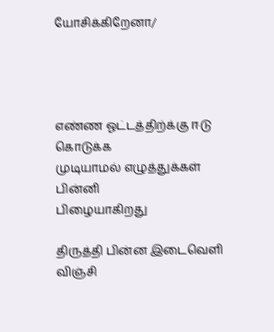யோசிக்கிறேனா/




எண்ண ஓட்டத்திற்க்கு ஈடு கொடுக்க
முடியாமல் எழுத்துக்கள் பின்னி
பிழையாகிறது

திருத்தி பின்ன இடைவெளி விஞ்சி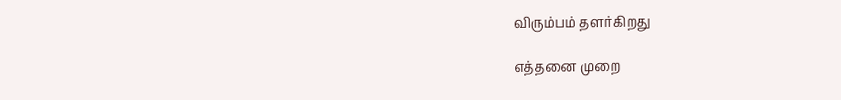விரும்பம் தளர்கிறது

எத்தனை முறை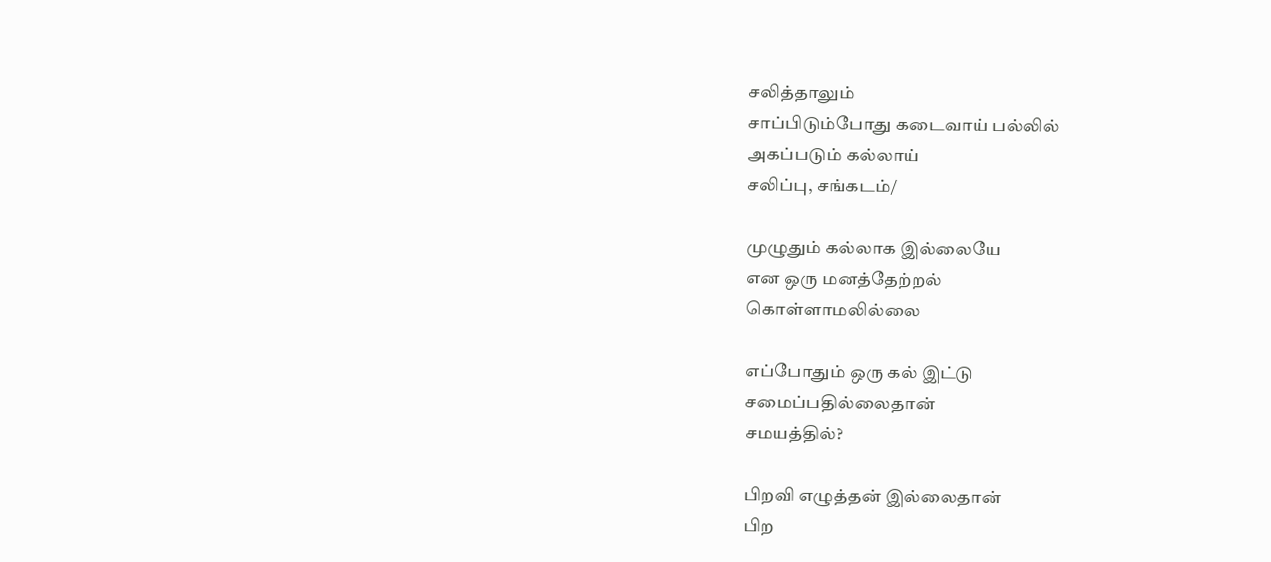சலித்தாலும்
சாப்பிடும்போது கடைவாய் பல்லில்
அகப்படும் கல்லாய்
சலிப்பு, சங்கடம்/

முழுதும் கல்லாக இல்லையே
என ஒரு மனத்தேற்றல்
கொள்ளாமலில்லை

எப்போதும் ஒரு கல் இட்டு
சமைப்பதில்லைதான்
சமயத்தில்?

பிறவி எழுத்தன் இல்லைதான்
பிற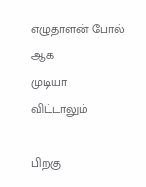எழுதாளன் போல் ஆக
முடியா விட்டாலும்

பிறகு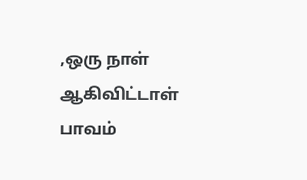,ஒரு நாள் ஆகிவிட்டாள்
பாவம்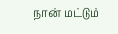நான் மட்டும்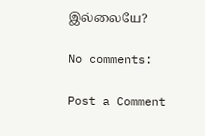இல்லையே?

No comments:

Post a Comment